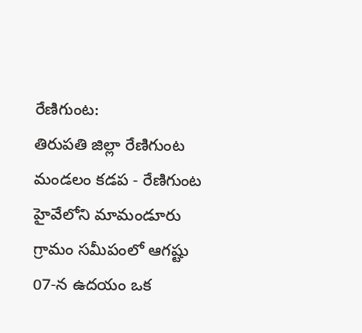రేణిగుంట:
తిరుపతి జిల్లా రేణిగుంట మండలం కడప - రేణిగుంట హైవేలోని మామండూరు గ్రామం సమీపంలో ఆగష్టు 07-న ఉదయం ఒక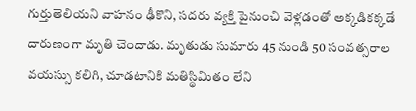గుర్తుతెలియని వాహనం ఢీకొని, సదరు వ్యక్తి పైనుంచి వెళ్లడంతో అక్కడికక్కడే దారుణంగా మృతి చెందాడు. మృతుడు సుమారు 45 నుండి 50 సంవత్సరాల వయస్సు కలిగి, చూడటానికి మతిస్థిమితం లేని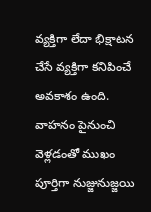వ్యక్తిగా లేదా భిక్షాటన చేసే వ్యక్తిగా కనిపించే అవకాశం ఉంది. వాహనం పైనుంచి వెళ్లడంతో ముఖం పూర్తిగా నుజ్జునుజ్జయి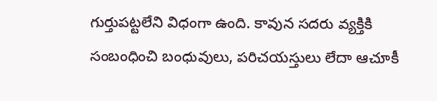గుర్తుపట్టలేని విధంగా ఉంది. కావున సదరు వ్యక్తికి సంబంధించి బంధువులు, పరిచయస్తులు లేదా ఆచూకీ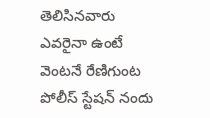తెలిసినవారు ఎవరైనా ఉంటే వెంటనే రేణిగుంట పోలీస్ స్టేషన్ నందు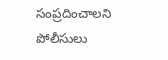సంప్రదించాలని పోలీసులు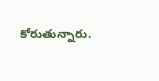కోరుతున్నారు.